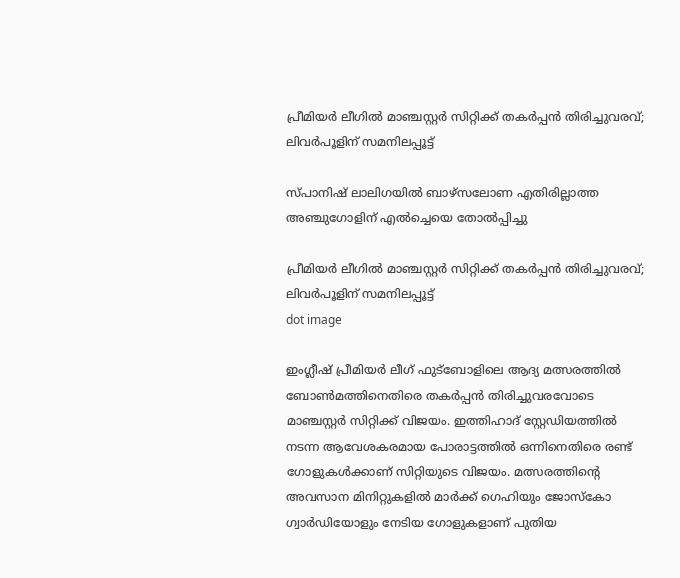പ്രീമിയര്‍ ലീഗില്‍ മാഞ്ചസ്റ്റര്‍ സിറ്റിക്ക് തകര്‍പ്പന്‍ തിരിച്ചുവരവ്; ലിവര്‍പൂളിന് സമനിലപ്പൂട്ട്

സ്പാനിഷ് ലാലിഗയില്‍ ബാഴ്‌സലോണ എതിരില്ലാത്ത അഞ്ചുഗോളിന് എല്‍ച്ചെയെ തോല്‍പ്പിച്ചു

പ്രീമിയര്‍ ലീഗില്‍ മാഞ്ചസ്റ്റര്‍ സിറ്റിക്ക് തകര്‍പ്പന്‍ തിരിച്ചുവരവ്; ലിവര്‍പൂളിന് സമനിലപ്പൂട്ട്
dot image

ഇംഗ്ലീഷ് പ്രീമിയര്‍ ലീഗ് ഫുട്‌ബോളിലെ ആദ്യ മത്സരത്തില്‍ ബോണ്‍മത്തിനെതിരെ തകര്‍പ്പന്‍ തിരിച്ചുവരവോടെ മാഞ്ചസ്റ്റര്‍ സിറ്റിക്ക് വിജയം. ഇത്തിഹാദ് സ്റ്റേഡിയത്തില്‍ നടന്ന ആവേശകരമായ പോരാട്ടത്തില്‍ ഒന്നിനെതിരെ രണ്ട് ഗോളുകള്‍ക്കാണ് സിറ്റിയുടെ വിജയം. മത്സരത്തിന്റെ അവസാന മിനിറ്റുകളില്‍ മാര്‍ക്ക് ഗെഹിയും ജോസ്‌കോ ഗ്വാര്‍ഡിയോളും നേടിയ ഗോളുകളാണ് പുതിയ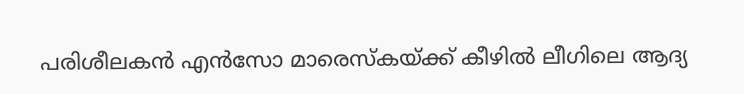പരിശീലകന്‍ എന്‍സോ മാരെസ്‌കയ്ക്ക് കീഴില്‍ ലീഗിലെ ആദ്യ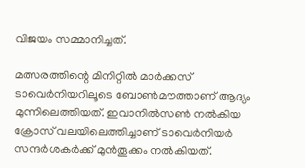വിജയം സമ്മാനിച്ചത്.

മത്സരത്തിന്റെ മിനിറ്റില്‍ മാര്‍ക്കസ് ടാവെര്‍നിയറിലൂടെ ബോണ്‍മൗത്താണ് ആദ്യം മുന്നിലെത്തിയത്. ഇവാനില്‍സണ്‍ നല്‍കിയ ക്രോസ് വലയിലെത്തിച്ചാണ് ടാവെര്‍നിയര്‍ സന്ദര്‍ശകര്‍ക്ക് മുന്‍തൂക്കം നല്‍കിയത്.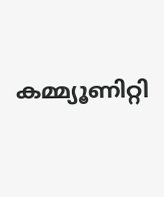കമ്മ്യൂണിറ്റി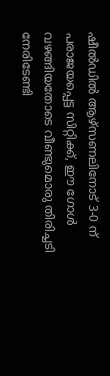ഷീല്‍ഡില്‍ ആഴ്‌സണലിനോട് 3-0 ന് പരാജയപ്പെട്ട സിറ്റിക്ക്, ഈ ഗോള്‍ വഴങ്ങിയതോടെ വീണ്ടുമൊരു തിരിച്ചടി നേരിടേണ്ടി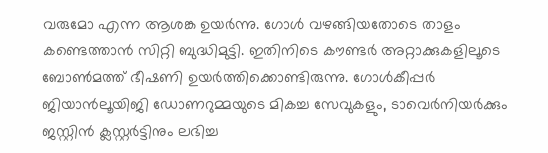വരുമോ എന്ന ആശങ്ക ഉയര്‍ന്നു. ഗോള്‍ വഴങ്ങിയതോടെ താളം കണ്ടെത്താന്‍ സിറ്റി ബുദ്ധിമുട്ടി. ഇതിനിടെ കൗണ്ടര്‍ അറ്റാക്കുകളിലൂടെ ബോണ്‍മത്ത് ഭീഷണി ഉയര്‍ത്തിക്കൊണ്ടിരുന്നു. ഗോള്‍കീപ്പര്‍ ജിയാന്‍ലൂയിജി ഡോണറുമ്മയുടെ മികച്ച സേവുകളും, ടാവെര്‍നിയര്‍ക്കും ജസ്റ്റിന്‍ ക്ലസ്റ്റര്‍ട്ടിനും ലഭിച്ച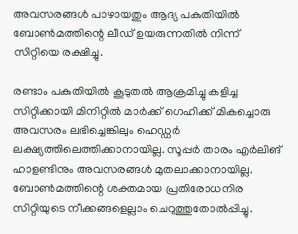അവസരങ്ങള്‍ പാഴായതും ആദ്യ പകുതിയില്‍ ബോണ്‍മത്തിന്റെ ലീഡ് ഉയരുന്നതില്‍ നിന്ന് സിറ്റിയെ രക്ഷിച്ചു.

രണ്ടാം പകുതിയില്‍ കൂടുതല്‍ ആക്രമിച്ചു കളിച്ച സിറ്റിക്കായി മിനിറ്റില്‍ മാര്‍ക്ക് ഗെഹിക്ക് മികച്ചൊരു അവസരം ലഭിച്ചെങ്കിലും ഹെഡ്ഡര്‍ ലക്ഷ്യത്തിലെത്തിക്കാനായില്ല. സൂപ്പര്‍ താരം എര്‍ലിങ് ഹാളണ്ടിനും അവസരങ്ങള്‍ മുതലാക്കാനായില്ല. ബോണ്‍മത്തിന്റെ ശക്തമായ പ്രതിരോധനിര സിറ്റിയുടെ നീക്കങ്ങളെല്ലാം ചെറുത്തുതോല്‍പ്പിച്ചു.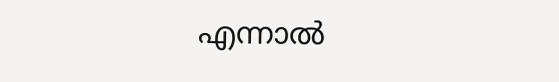എന്നാല്‍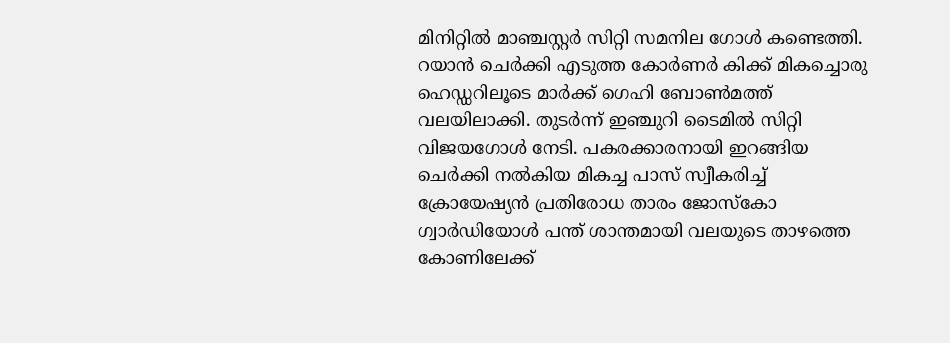മിനിറ്റില്‍ മാഞ്ചസ്റ്റര്‍ സിറ്റി സമനില ഗോള്‍ കണ്ടെത്തി. റയാന്‍ ചെര്‍ക്കി എടുത്ത കോര്‍ണര്‍ കിക്ക് മികച്ചൊരു ഹെഡ്ഡറിലൂടെ മാര്‍ക്ക് ഗെഹി ബോണ്‍മത്ത് വലയിലാക്കി. തുടര്‍ന്ന് ഇഞ്ചുറി ടൈമില്‍ സിറ്റി വിജയഗോള്‍ നേടി. പകരക്കാരനായി ഇറങ്ങിയ ചെര്‍ക്കി നല്‍കിയ മികച്ച പാസ് സ്വീകരിച്ച് ക്രോയേഷ്യന്‍ പ്രതിരോധ താരം ജോസ്‌കോ ഗ്വാര്‍ഡിയോള്‍ പന്ത് ശാന്തമായി വലയുടെ താഴത്തെ കോണിലേക്ക്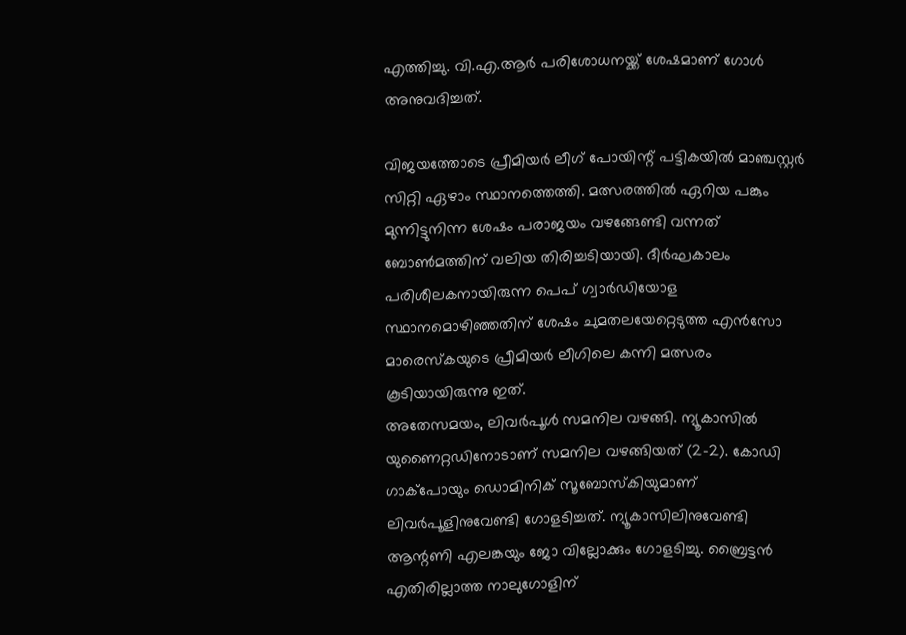എത്തിച്ചു. വി.എ.ആര്‍ പരിശോധനയ്ക്ക് ശേഷമാണ് ഗോള്‍ അനുവദിച്ചത്.

വിജയത്തോടെ പ്രീമിയര്‍ ലീഗ് പോയിന്റ് പട്ടികയില്‍ മാഞ്ചസ്റ്റര്‍ സിറ്റി ഏഴാം സ്ഥാനത്തെത്തി. മത്സരത്തില്‍ ഏറിയ പങ്കും മുന്നിട്ടുനിന്ന ശേഷം പരാജയം വഴങ്ങേണ്ടി വന്നത് ബോണ്‍മത്തിന് വലിയ തിരിച്ചടിയായി. ദീര്‍ഘകാലം പരിശീലകനായിരുന്ന പെപ് ഗ്വാര്‍ഡിയോള സ്ഥാനമൊഴിഞ്ഞതിന് ശേഷം ചുമതലയേറ്റെടുത്ത എന്‍സോ മാരെസ്‌കയുടെ പ്രീമിയര്‍ ലീഗിലെ കന്നി മത്സരം കൂടിയായിരുന്നു ഇത്.
അതേസമയം, ലിവര്‍പൂള്‍ സമനില വഴങ്ങി. ന്യൂകാസില്‍ യുണൈറ്റഡിനോടാണ് സമനില വഴങ്ങിയത് (2-2). കോഡി ഗാക്‌പോയും ഡൊമിനിക് സൂബോസ്‌കിയുമാണ് ലിവര്‍പൂളിനുവേണ്ടി ഗോളടിച്ചത്. ന്യൂകാസിലിനുവേണ്ടി ആന്റണി എലങ്കയും ജോ വില്ലോക്കും ഗോളടിച്ചു. ബ്രൈട്ടന്‍ എതിരില്ലാത്ത നാലുഗോളിന്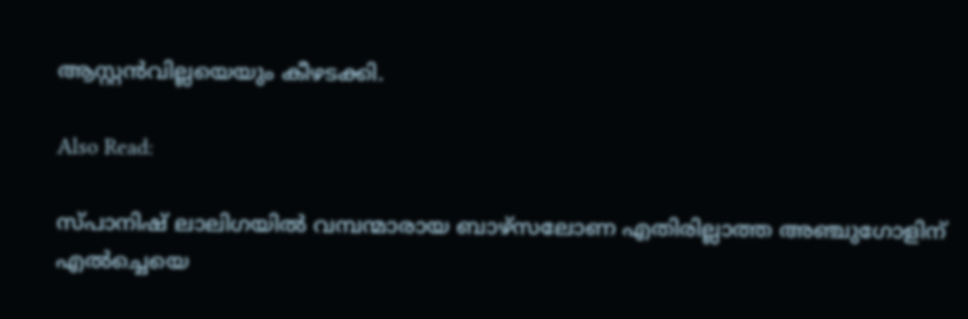ആസ്റ്റന്‍വില്ലയെയും കീഴടക്കി.

Also Read:

സ്പാനിഷ് ലാലിഗയില്‍ വമ്പന്മാരായ ബാഴ്‌സലോണ എതിരില്ലാത്ത അഞ്ചുഗോളിന് എല്‍ച്ചെയെ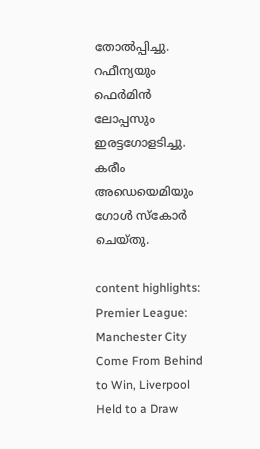തോല്‍പ്പിച്ചു. റഫീന്യയും ഫെര്‍മിന്‍ ലോപ്പസും ഇരട്ടഗോളടിച്ചു. കരീം അഡെയെമിയും ഗോള്‍ സ്‌കോര്‍ ചെയ്തു.

content highlights: Premier League: Manchester City Come From Behind to Win, Liverpool Held to a Draw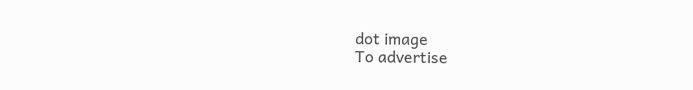dot image
To advertise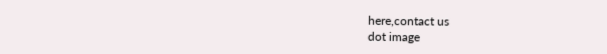here,contact us
dot image